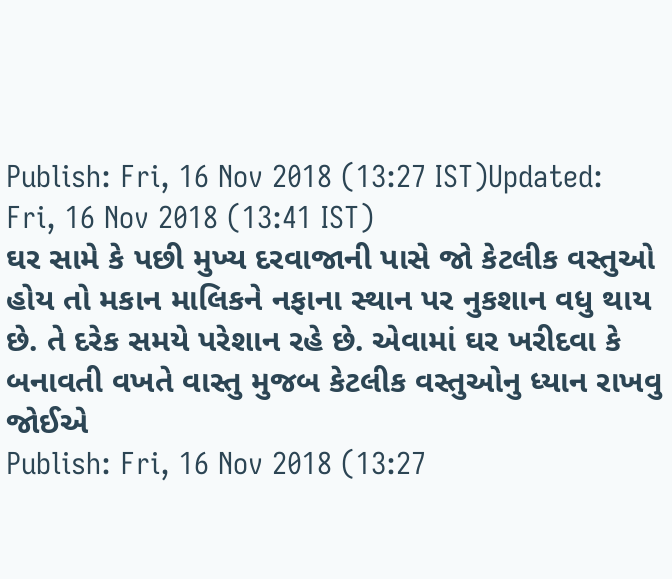Publish: Fri, 16 Nov 2018 (13:27 IST)Updated: Fri, 16 Nov 2018 (13:41 IST)
ઘર સામે કે પછી મુખ્ય દરવાજાની પાસે જો કેટલીક વસ્તુઓ હોય તો મકાન માલિકને નફાના સ્થાન પર નુકશાન વધુ થાય છે. તે દરેક સમયે પરેશાન રહે છે. એવામાં ઘર ખરીદવા કે બનાવતી વખતે વાસ્તુ મુજબ કેટલીક વસ્તુઓનુ ધ્યાન રાખવુ જોઈએ
Publish: Fri, 16 Nov 2018 (13:27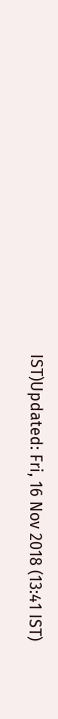IST)Updated: Fri, 16 Nov 2018 (13:41 IST)